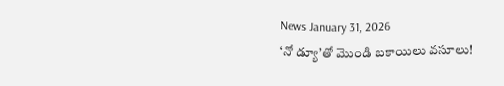News January 31, 2026
‘నో డ్యూ’తో మొండి బకాయిలు వసూలు!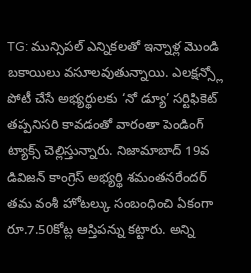TG: మున్సిపల్ ఎన్నికలతో ఇన్నాళ్ల మొండి బకాయిలు వసూలవుతున్నాయి. ఎలక్షన్స్లో పోటీ చేసే అభ్యర్థులకు ‘నో డ్యూ’ సర్టిఫికెట్ తప్పనిసరి కావడంతో వారంతా పెండింగ్ ట్యాక్స్ చెల్లిస్తున్నారు. నిజామాబాద్ 19వ డివిజన్ కాంగ్రెస్ అభ్యర్థి శమంతనరేందర్ తమ వంశీ హోటల్కు సంబంధించి ఏకంగా రూ.7.50కోట్ల ఆస్తిపన్ను కట్టారు. అన్ని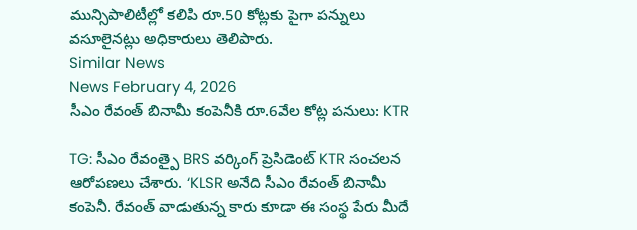మున్సిపాలిటీల్లో కలిపి రూ.50 కోట్లకు పైగా పన్నులు వసూలైనట్లు అధికారులు తెలిపారు.
Similar News
News February 4, 2026
సీఎం రేవంత్ బినామీ కంపెనీకి రూ.6వేల కోట్ల పనులు: KTR

TG: సీఎం రేవంత్పై BRS వర్కింగ్ ప్రెసిడెంట్ KTR సంచలన ఆరోపణలు చేశారు. ‘KLSR అనేది సీఎం రేవంత్ బినామీ కంపెనీ. రేవంత్ వాడుతున్న కారు కూడా ఈ సంస్థ పేరు మీదే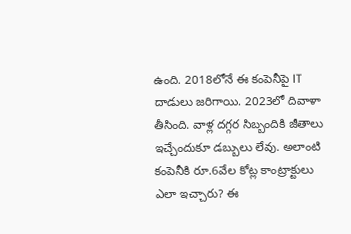ఉంది. 2018లోనే ఈ కంపెనీపై IT దాడులు జరిగాయి. 2023లో దివాళా తీసింది. వాళ్ల దగ్గర సిబ్బందికి జీతాలు ఇచ్చేందుకూ డబ్బులు లేవు. అలాంటి కంపెనీకి రూ.6వేల కోట్ల కాంట్రాక్టులు ఎలా ఇచ్చారు? ఈ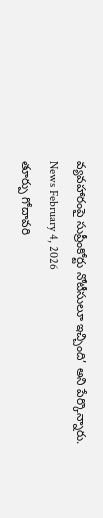వ్యవహారంపై సుప్రీంకోర్టు నోటీసులూ ఇచ్చింది’ అని పేర్కొన్నారు.
News February 4, 2026
తూర్పు గోదావరి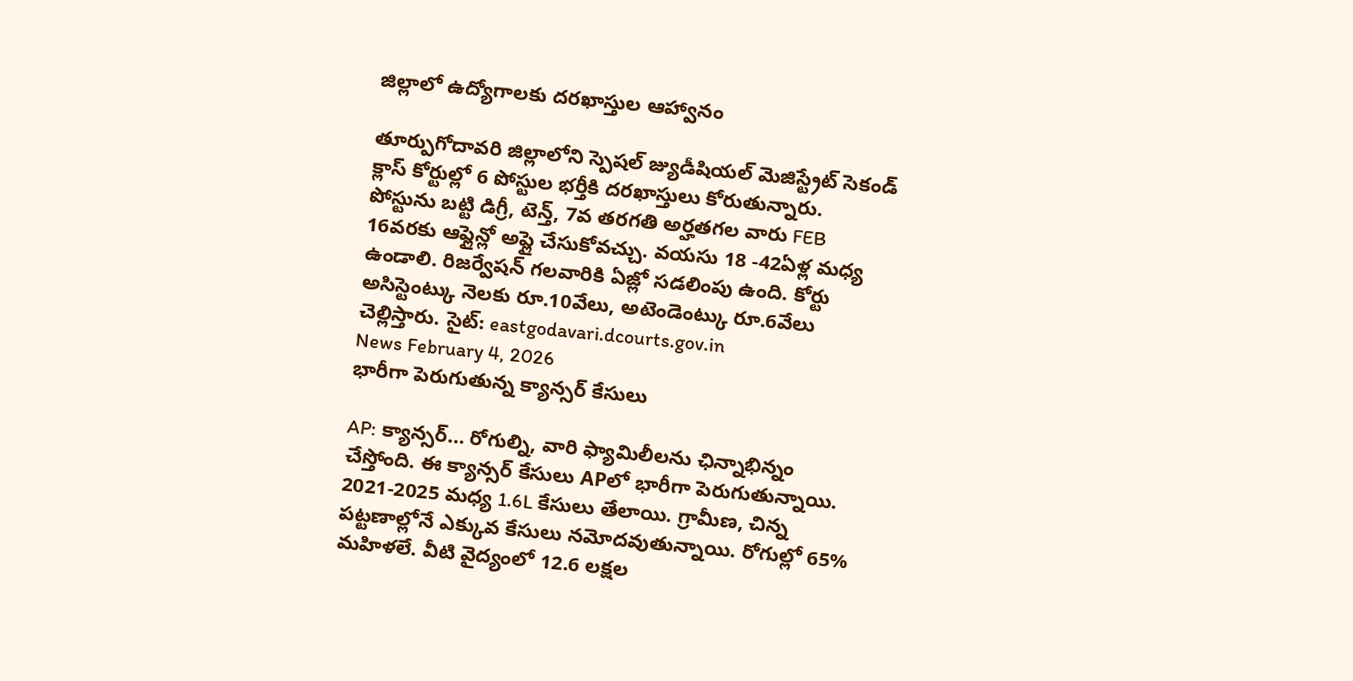జిల్లాలో ఉద్యోగాలకు దరఖాస్తుల ఆహ్వానం

తూర్పుగోదావరి జిల్లాలోని స్పెషల్ జ్యుడీషియల్ మెజిస్ట్రేట్ సెకండ్ క్లాస్ కోర్టుల్లో 6 పోస్టుల భర్తీకి దరఖాస్తులు కోరుతున్నారు. పోస్టును బట్టి డిగ్రీ, టెన్త్, 7వ తరగతి అర్హతగల వారు FEB 16వరకు ఆఫ్లైన్లో అప్లై చేసుకోవచ్చు. వయసు 18 -42ఏళ్ల మధ్య ఉండాలి. రిజర్వేషన్ గలవారికి ఏజ్లో సడలింపు ఉంది. కోర్టు అసిస్టెంట్కు నెలకు రూ.10వేలు, అటెండెంట్కు రూ.6వేలు చెల్లిస్తారు. సైట్: eastgodavari.dcourts.gov.in
News February 4, 2026
భారీగా పెరుగుతున్న క్యాన్సర్ కేసులు

AP: క్యాన్సర్… రోగుల్ని, వారి ఫ్యామిలీలను ఛిన్నాభిన్నం చేస్తోంది. ఈ క్యాన్సర్ కేసులు APలో భారీగా పెరుగుతున్నాయి. 2021-2025 మధ్య 1.6L కేసులు తేలాయి. గ్రామీణ, చిన్న పట్టణాల్లోనే ఎక్కువ కేసులు నమోదవుతున్నాయి. రోగుల్లో 65% మహిళలే. వీటి వైద్యంలో 12.6 లక్షల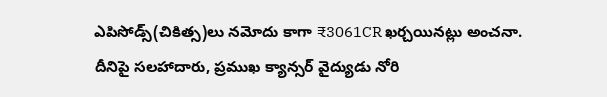ఎపిసోడ్స్(చికిత్స)లు నమోదు కాగా ₹3061CR ఖర్చయినట్లు అంచనా. దీనిపై సలహాదారు, ప్రముఖ క్యాన్సర్ వైద్యుడు నోరి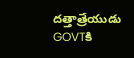దత్తాత్రేయుడు GOVTకి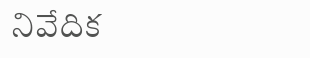నివేదిక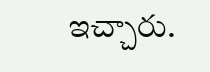ఇచ్చారు.